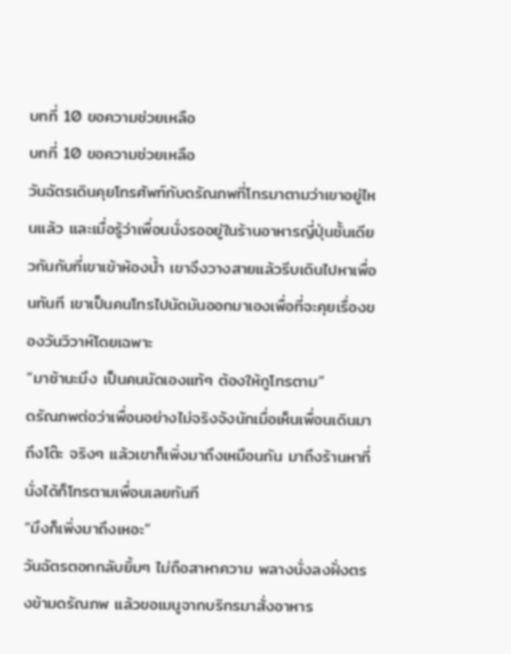บทที่ 10 ขอความช่วยเหลือ
บทที่ 10 ขอความช่วยเหลือ
วันฉัตรเดินคุยโทรศัพท์กับดรัณภพที่โทรมาตามว่าเขาอยู่ไหนแล้ว และเมื่อรู้ว่าเพื่อนนั่งรออยู่ในร้านอาหารญี่ปุ่นชั้นเดียวกันกับที่เขาเข้าห้องน้ำ เขาจึงวางสายแล้วรีบเดินไปหาเพื่อนทันที เขาเป็นคนโทรไปนัดมันออกมาเองเพื่อที่จะคุยเรื่องของวันวิวาห์โดยเฉพาะ
“มาช้านะมึง เป็นคนนัดเองแท้ๆ ต้องให้กูโทรตาม”
ดรัณภพต่อว่าเพื่อนอย่างไม่จริงจังนักเมื่อเห็นเพื่อนเดินมาถึงโต๊ะ จริงๆ แล้วเขาก็เพิ่งมาถึงเหมือนกัน มาถึงร้านหาที่นั่งได้ก็โทรตามเพื่อนเลยทันที
“มึงก็เพิ่งมาถึงเหอะ”
วันฉัตรตอกกลับยิ้มๆ ไม่ถือสาหาความ พลางนั่งลงฝั่งตรงข้ามดรัณภพ แล้วขอเมนูจากบริกรมาสั่งอาหาร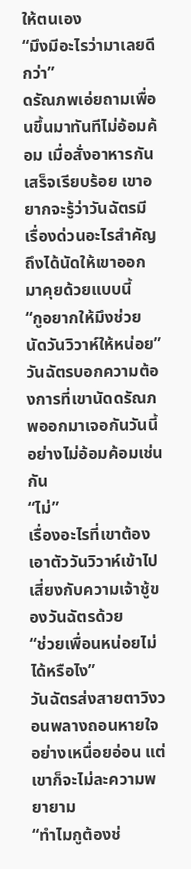ให้ตนเอง
“มึงมีอะไรว่ามาเลยดีกว่า”
ดรัณภพเอ่ยถามเพื่อนขึ้นมาทันทีไม่อ้อมค้อม เมื่อสั่งอาหารกันเสร็จเรียบร้อย เขาอยากจะรู้ว่าวันฉัตรมีเรื่องด่วนอะไรสำคัญถึงได้นัดให้เขาออกมาคุยด้วยแบบนี้
“กูอยากให้มึงช่วยนัดวันวิวาห์ให้หน่อย”
วันฉัตรบอกความต้องการที่เขานัดดรัณภพออกมาเจอกันวันนี้อย่างไม่อ้อมค้อมเช่นกัน
“ไม่”
เรื่องอะไรที่เขาต้องเอาตัววันวิวาห์เข้าไปเสี่ยงกับความเจ้าชู้ของวันฉัตรด้วย
“ช่วยเพื่อนหน่อยไม่ได้หรือไง”
วันฉัตรส่งสายตาวิงวอนพลางถอนหายใจอย่างเหนื่อยอ่อน แต่เขาก็จะไม่ละความพยายาม
“ทำไมกูต้องช่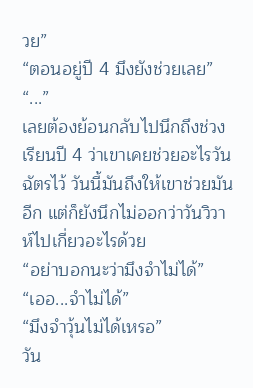วย”
“ตอนอยู่ปี 4 มึงยังช่วยเลย”
“...”
เลยต้องย้อนกลับไปนึกถึงช่วงเรียนปี 4 ว่าเขาเคยช่วยอะไรวันฉัตรไว้ วันนี้มันถึงให้เขาช่วยมันอีก แต่ก็ยังนึกไม่ออกว่าวันวิวาห์ไปเกี่ยวอะไรด้วย
“อย่าบอกนะว่ามึงจำไม่ได้”
“เออ...จำไม่ได้”
“มึงจำวุ้นไม่ได้เหรอ”
วัน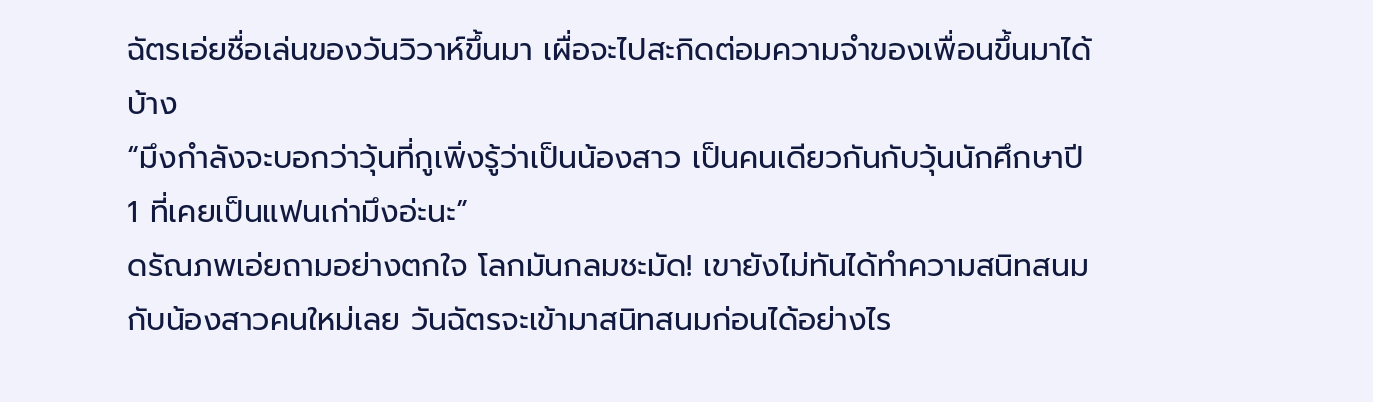ฉัตรเอ่ยชื่อเล่นของวันวิวาห์ขึ้นมา เผื่อจะไปสะกิดต่อมความจำของเพื่อนขึ้นมาได้บ้าง
“มึงกำลังจะบอกว่าวุ้นที่กูเพิ่งรู้ว่าเป็นน้องสาว เป็นคนเดียวกันกับวุ้นนักศึกษาปี 1 ที่เคยเป็นแฟนเก่ามึงอ่ะนะ”
ดรัณภพเอ่ยถามอย่างตกใจ โลกมันกลมชะมัด! เขายังไม่ทันได้ทำความสนิทสนมกับน้องสาวคนใหม่เลย วันฉัตรจะเข้ามาสนิทสนมก่อนได้อย่างไร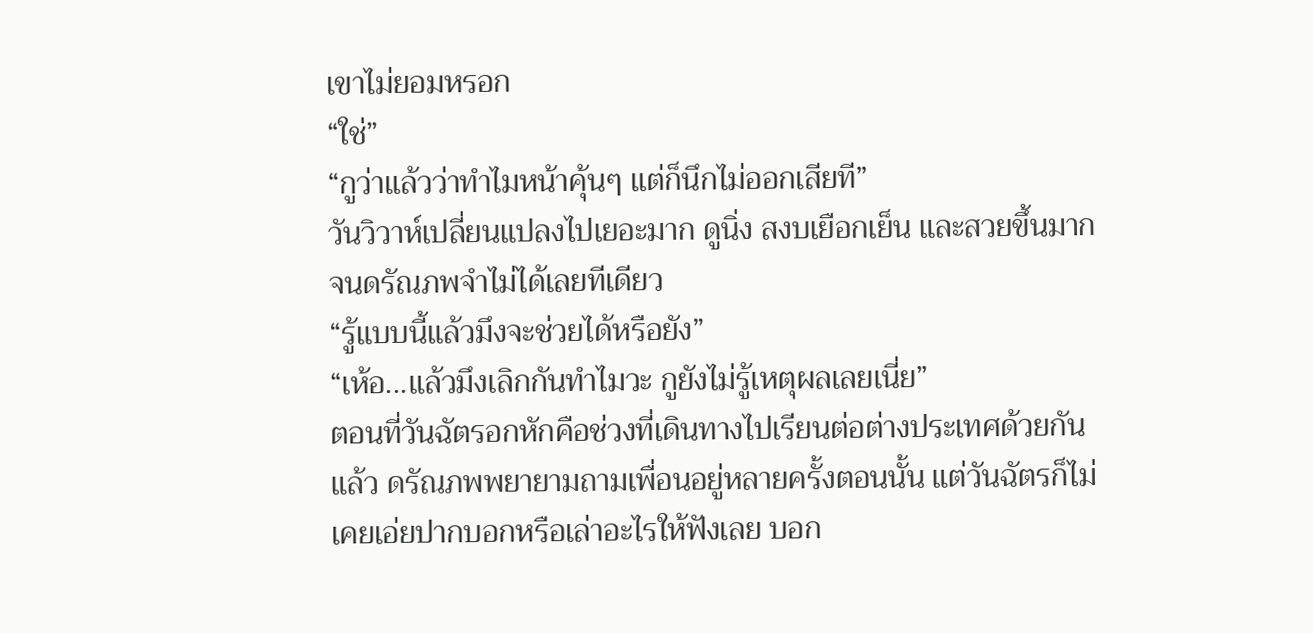เขาไม่ยอมหรอก
“ใช่”
“กูว่าแล้วว่าทำไมหน้าคุ้นๆ แต่ก็นึกไม่ออกเสียที”
วันวิวาห์เปลี่ยนแปลงไปเยอะมาก ดูนิ่ง สงบเยือกเย็น และสวยขึ้นมากจนดรัณภพจำไม่ได้เลยทีเดียว
“รู้แบบนี้แล้วมึงจะช่วยได้หรือยัง”
“เห้อ...แล้วมึงเลิกกันทำไมวะ กูยังไม่รู้เหตุผลเลยเนี่ย”
ตอนที่วันฉัตรอกหักคือช่วงที่เดินทางไปเรียนต่อต่างประเทศด้วยกันแล้ว ดรัณภพพยายามถามเพื่อนอยู่หลายครั้งตอนนั้น แต่วันฉัตรก็ไม่เคยเอ่ยปากบอกหรือเล่าอะไรให้ฟังเลย บอก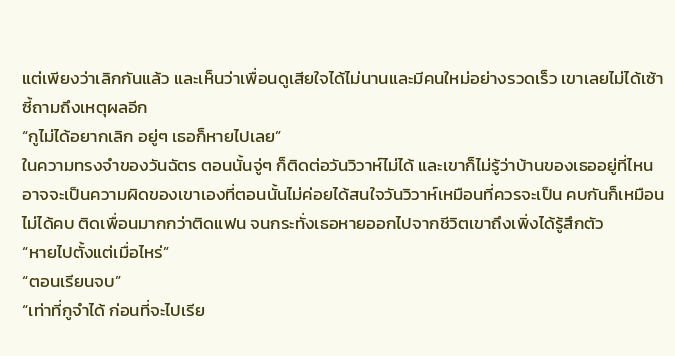แต่เพียงว่าเลิกกันแล้ว และเห็นว่าเพื่อนดูเสียใจได้ไม่นานและมีคนใหม่อย่างรวดเร็ว เขาเลยไม่ได้เซ้าซี้ถามถึงเหตุผลอีก
“กูไม่ได้อยากเลิก อยู่ๆ เธอก็หายไปเลย”
ในความทรงจำของวันฉัตร ตอนนั้นจู่ๆ ก็ติดต่อวันวิวาห์ไม่ได้ และเขาก็ไม่รู้ว่าบ้านของเธออยู่ที่ไหน อาจจะเป็นความผิดของเขาเองที่ตอนนั้นไม่ค่อยได้สนใจวันวิวาห์เหมือนที่ควรจะเป็น คบกันก็เหมือนไม่ได้คบ ติดเพื่อนมากกว่าติดแฟน จนกระทั่งเธอหายออกไปจากชีวิตเขาถึงเพิ่งได้รู้สึกตัว
“หายไปตั้งแต่เมื่อไหร่”
“ตอนเรียนจบ”
“เท่าที่กูจำได้ ก่อนที่จะไปเรีย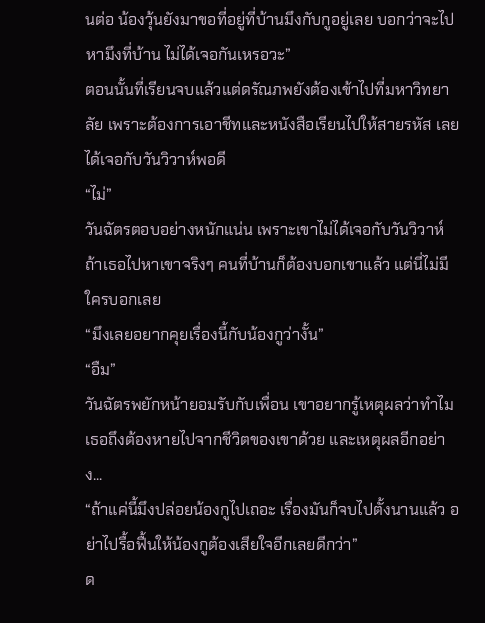นต่อ น้องวุ้นยังมาขอที่อยู่ที่บ้านมึงกับกูอยู่เลย บอกว่าจะไปหามึงที่บ้าน ไม่ได้เจอกันเหรอวะ”
ตอนนั้นที่เรียนจบแล้วแต่ดรัณภพยังต้องเข้าไปที่มหาวิทยาลัย เพราะต้องการเอาชีทและหนังสือเรียนไปให้สายรหัส เลยได้เจอกับวันวิวาห์พอดี
“ไม่”
วันฉัตรตอบอย่างหนักแน่น เพราะเขาไม่ได้เจอกับวันวิวาห์ ถ้าเธอไปหาเขาจริงๆ คนที่บ้านก็ต้องบอกเขาแล้ว แต่นี่ไม่มีใครบอกเลย
“มึงเลยอยากคุยเรื่องนี้กับน้องกูว่างั้น”
“อืม”
วันฉัตรพยักหน้ายอมรับกับเพื่อน เขาอยากรู้เหตุผลว่าทำไมเธอถึงต้องหายไปจากชีวิตของเขาด้วย และเหตุผลอีกอย่าง...
“ถ้าแค่นี้มึงปล่อยน้องกูไปเถอะ เรื่องมันก็จบไปตั้งนานแล้ว อย่าไปรื้อฟื้นให้น้องกูต้องเสียใจอีกเลยดีกว่า”
ด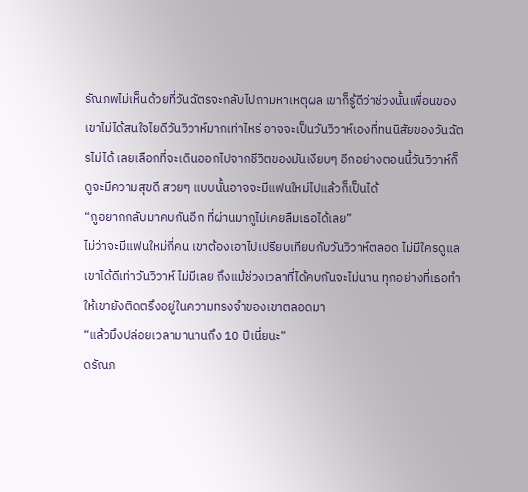รัณภพไม่เห็นด้วยที่วันฉัตรจะกลับไปถามหาเหตุผล เขาก็รู้ดีว่าช่วงนั้นเพื่อนของเขาไม่ได้สนใจไยดีวันวิวาห์มากเท่าไหร่ อาจจะเป็นวันวิวาห์เองที่ทนนิสัยของวันฉัตรไม่ได้ เลยเลือกที่จะเดินออกไปจากชีวิตของมันเงียบๆ อีกอย่างตอนนี้วันวิวาห์ก็ดูจะมีความสุขดี สวยๆ แบบนั้นอาจจะมีแฟนใหม่ไปแล้วก็เป็นได้
“กูอยากกลับมาคบกันอีก ที่ผ่านมากูไม่เคยลืมเธอได้เลย”
ไม่ว่าจะมีแฟนใหม่กี่คน เขาต้องเอาไปเปรียบเทียบกับวันวิวาห์ตลอด ไม่มีใครดูแลเขาได้ดีเท่าวันวิวาห์ ไม่มีเลย ถึงแม้ช่วงเวลาที่ได้คบกันจะไม่นาน ทุกอย่างที่เธอทำให้เขายังติดตรึงอยู่ในความทรงจำของเขาตลอดมา
“แล้วมึงปล่อยเวลามานานถึง 10 ปีเนี่ยนะ”
ดรัณภ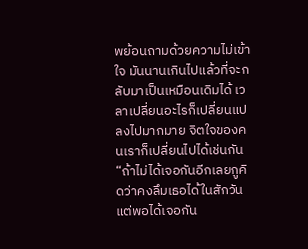พย้อนถามด้วยความไม่เข้าใจ มันนานเกินไปแล้วที่จะกลับมาเป็นเหมือนเดิมได้ เวลาเปลี่ยนอะไรก็เปลี่ยนแปลงไปมากมาย จิตใจของคนเราก็เปลี่ยนไปได้เช่นกัน
“ถ้าไม่ได้เจอกันอีกเลยกูคิดว่าคงลึมเธอได้ในสักวัน แต่พอได้เจอกัน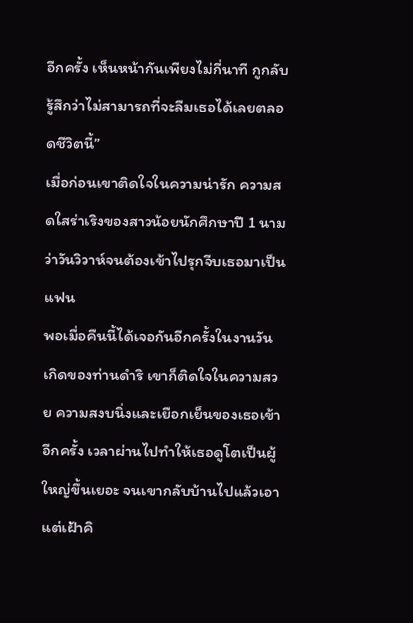อีกครั้ง เห็นหน้ากันเพียงไม่กี่นาที กูกลับรู้สึกว่าไม่สามารถที่จะลืมเธอได้เลยตลอดชีวิตนี้”
เมื่อก่อนเขาติดใจในความน่ารัก ความสดใสร่าเริงของสาวน้อยนักศึกษาปี 1 นามว่าวันวิวาห์จนต้องเข้าไปรุกจีบเธอมาเป็นแฟน
พอเมื่อคืนนี้ได้เจอกันอีกครั้งในงานวันเกิดของท่านดำริ เขาก็ติดใจในความสวย ความสงบนิ่งและเยือกเย็นของเธอเข้าอีกครั้ง เวลาผ่านไปทำให้เธอดูโตเป็นผู้ใหญ่ขึ้นเยอะ จนเขากลับบ้านไปแล้วเอาแต่เฝ้าคิ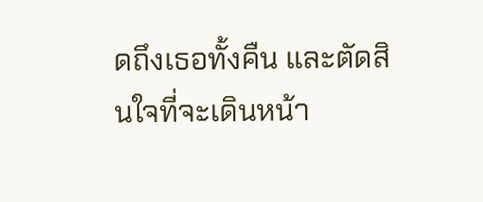ดถึงเธอทั้งคืน และตัดสินใจที่จะเดินหน้า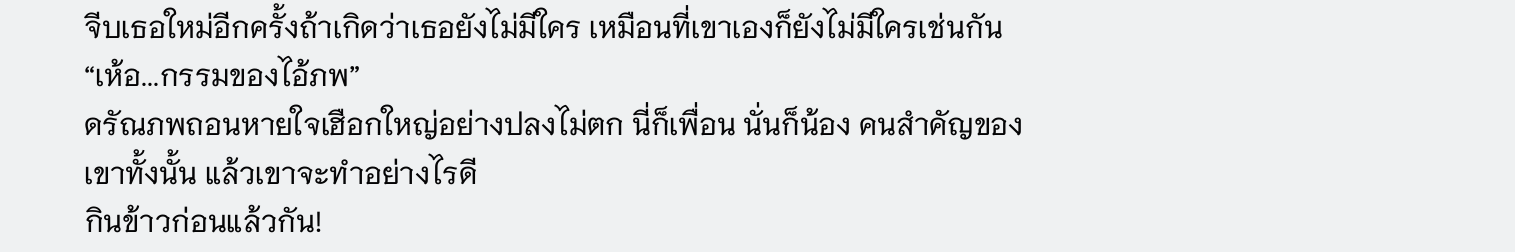จีบเธอใหม่อีกครั้งถ้าเกิดว่าเธอยังไม่มีใคร เหมือนที่เขาเองก็ยังไม่มีใครเช่นกัน
“เห้อ...กรรมของไอ้ภพ”
ดรัณภพถอนหายใจเฮือกใหญ่อย่างปลงไม่ตก นี่ก็เพื่อน นั่นก็น้อง คนสำคัญของเขาทั้งนั้น แล้วเขาจะทำอย่างไรดี
กินข้าวก่อนแล้วกัน!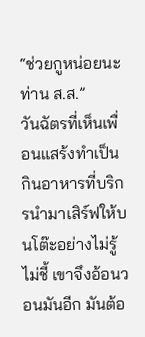“ช่วยกูหน่อยนะ ท่าน ส.ส.”
วันฉัตรที่เห็นเพื่อนแสร้งทำเป็นกินอาหารที่บริกรนำมาเสิร์ฟให้บนโต๊ะอย่างไม่รู้ไม่ชี้ เขาจึงอ้อนวอนมันอีก มันต้อ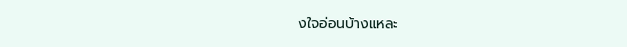งใจอ่อนบ้างแหละ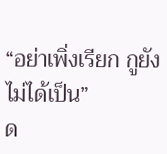“อย่าเพิ่งเรียก กูยังไม่ได้เป็น”
ด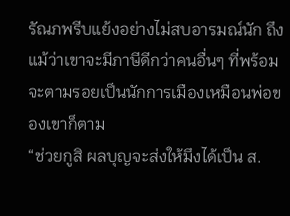รัณภพรีบแย้งอย่างไม่สบอารมณ์นัก ถึงแม้ว่าเขาจะมีภาษีดีกว่าคนอื่นๆ ที่พร้อมจะตามรอยเป็นนักการเมืองเหมือนพ่อของเขาก็ตาม
“ช่วยกูสิ ผลบุญจะส่งให้มึงได้เป็น ส.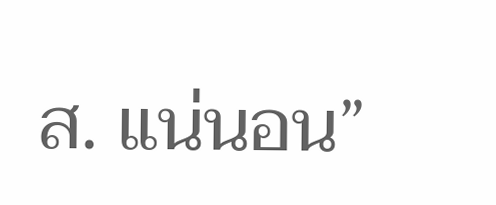ส. แน่นอน”